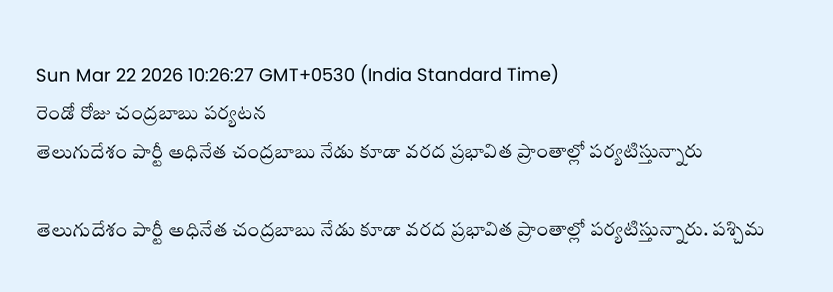Sun Mar 22 2026 10:26:27 GMT+0530 (India Standard Time)
రెండో రోజు చంద్రబాబు పర్యటన
తెలుగుదేశం పార్టీ అధినేత చంద్రబాబు నేడు కూడా వరద ప్రభావిత ప్రాంతాల్లో పర్యటిస్తున్నారు

తెలుగుదేశం పార్టీ అధినేత చంద్రబాబు నేడు కూడా వరద ప్రభావిత ప్రాంతాల్లో పర్యటిస్తున్నారు. పశ్చిమ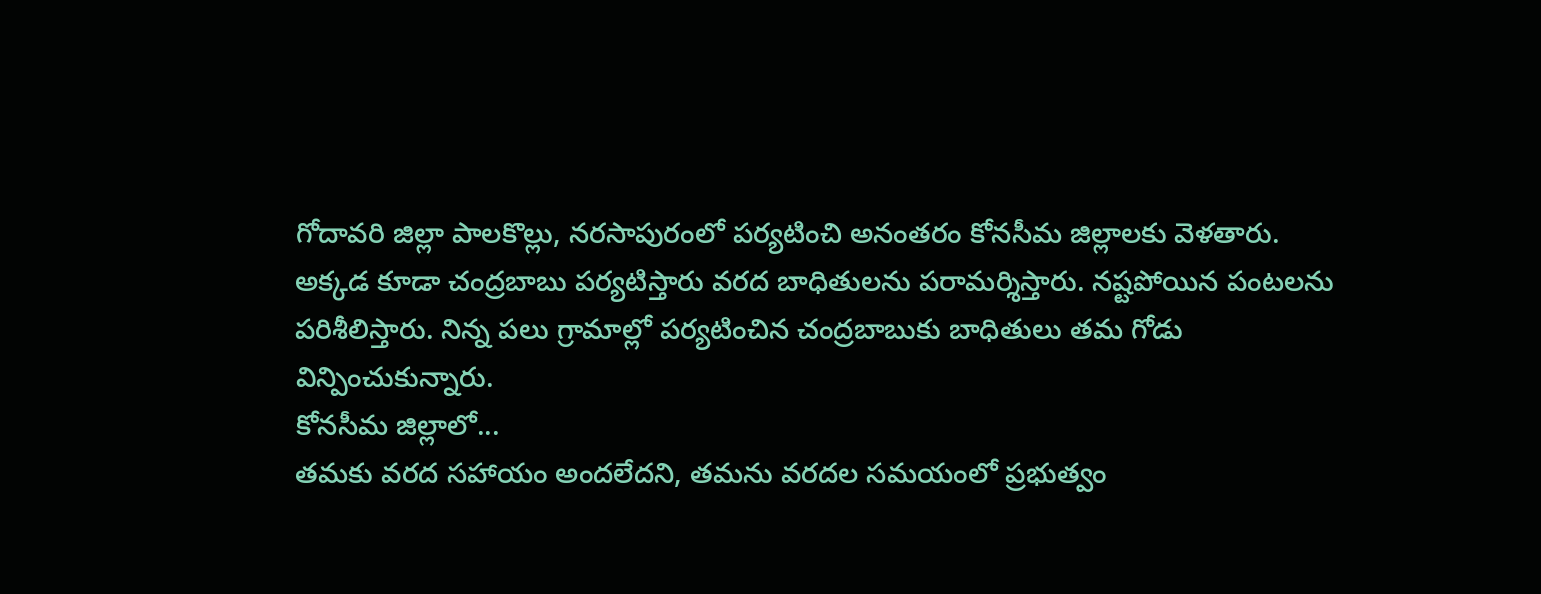గోదావరి జిల్లా పాలకొల్లు, నరసాపురంలో పర్యటించి అనంతరం కోనసీమ జిల్లాలకు వెళతారు. అక్కడ కూడా చంద్రబాబు పర్యటిస్తారు వరద బాధితులను పరామర్శిస్తారు. నష్టపోయిన పంటలను పరిశీలిస్తారు. నిన్న పలు గ్రామాల్లో పర్యటించిన చంద్రబాబుకు బాధితులు తమ గోడు విన్పించుకున్నారు.
కోనసీమ జిల్లాలో...
తమకు వరద సహాయం అందలేదని, తమను వరదల సమయంలో ప్రభుత్వం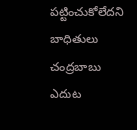పట్టించుకోలేదని బాధితులు చంద్రబాబు ఎదుట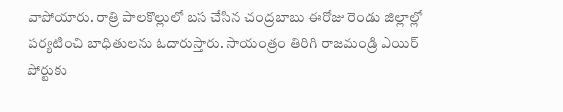వాపోయారు. రాత్రి పాలకొల్లులో బస చేసిన చంద్రబాబు ఈరోజు రెండు జిల్లాల్లో పర్యటించి బాధితులను ఓదారుస్తారు. సాయంత్రం తిరిగి రాజమండ్రి ఎయిర్ పోర్టుకు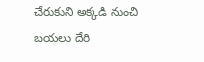చేరుకుని అక్కడి నుంచి బయలు దేరి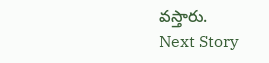వస్తారు.
Next Story